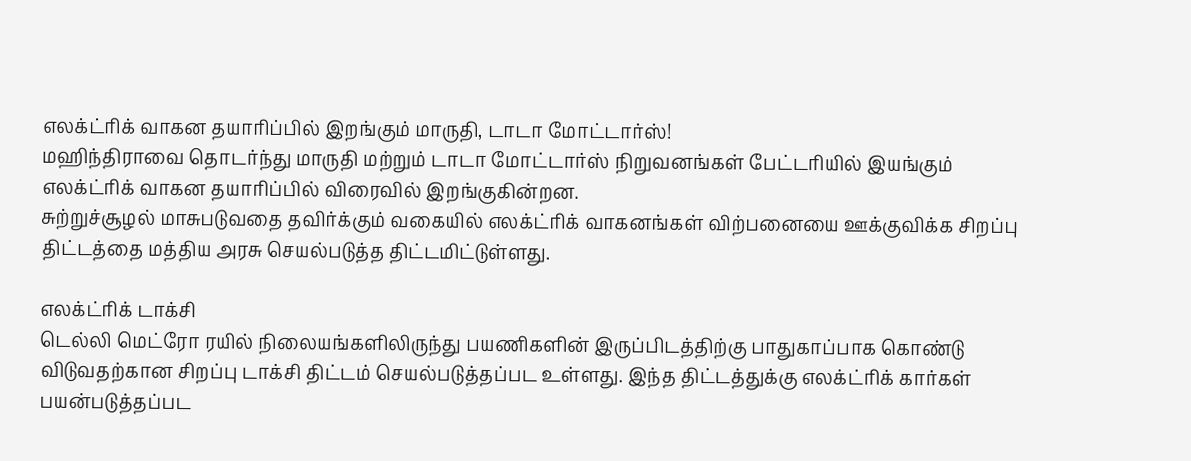எலக்ட்ரிக் வாகன தயாரிப்பில் இறங்கும் மாருதி, டாடா மோட்டார்ஸ்!
மஹிந்திராவை தொடர்ந்து மாருதி மற்றும் டாடா மோட்டார்ஸ் நிறுவனங்கள் பேட்டரியில் இயங்கும் எலக்ட்ரிக் வாகன தயாரிப்பில் விரைவில் இறங்குகின்றன.
சுற்றுச்சூழல் மாசுபடுவதை தவிர்க்கும் வகையில் எலக்ட்ரிக் வாகனங்கள் விற்பனையை ஊக்குவிக்க சிறப்பு திட்டத்தை மத்திய அரசு செயல்படுத்த திட்டமிட்டுள்ளது.

எலக்ட்ரிக் டாக்சி
டெல்லி மெட்ரோ ரயில் நிலையங்களிலிருந்து பயணிகளின் இருப்பிடத்திற்கு பாதுகாப்பாக கொண்டு விடுவதற்கான சிறப்பு டாக்சி திட்டம் செயல்படுத்தப்பட உள்ளது. இந்த திட்டத்துக்கு எலக்ட்ரிக் கார்கள் பயன்படுத்தப்பட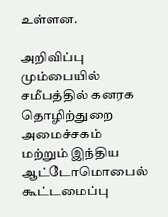உள்ளன.

அறிவிப்பு
மும்பையில் சமீபத்தில் கனரக தொழிற்துறை அமைச்சகம் மற்றும் இந்திய ஆட்டோமொபைல் கூட்டமைப்பு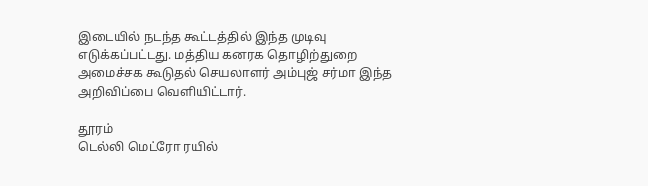இடையில் நடந்த கூட்டத்தில் இந்த முடிவு எடுக்கப்பட்டது. மத்திய கனரக தொழிற்துறை அமைச்சக கூடுதல் செயலாளர் அம்புஜ் சர்மா இந்த அறிவிப்பை வெளியிட்டார்.

தூரம்
டெல்லி மெட்ரோ ரயில்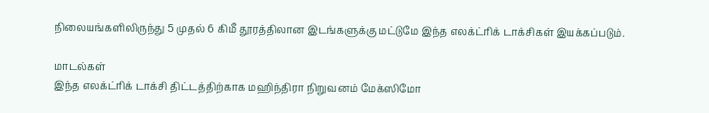நிலையங்களிலிருந்து 5 முதல் 6 கிமீ தூரத்திலான இடங்களுக்கு மட்டுமே இந்த எலக்ட்ரிக் டாக்சிகள் இயக்கப்படும்.

மாடல்கள்
இந்த எலக்ட்ரிக் டாக்சி திட்டத்திற்காக மஹிந்திரா நிறுவனம் மேக்ஸிமோ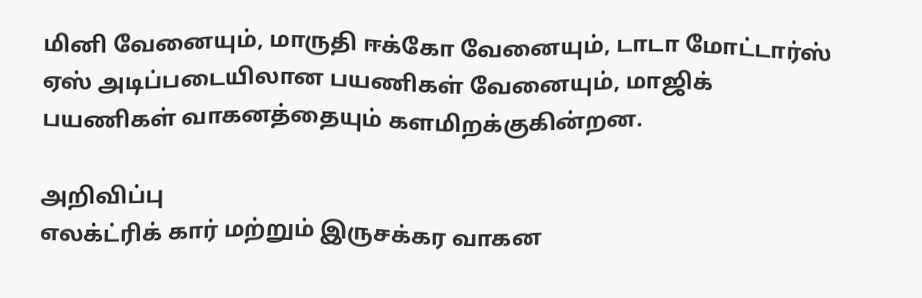மினி வேனையும், மாருதி ஈக்கோ வேனையும், டாடா மோட்டார்ஸ் ஏஸ் அடிப்படையிலான பயணிகள் வேனையும், மாஜிக் பயணிகள் வாகனத்தையும் களமிறக்குகின்றன.

அறிவிப்பு
எலக்ட்ரிக் கார் மற்றும் இருசக்கர வாகன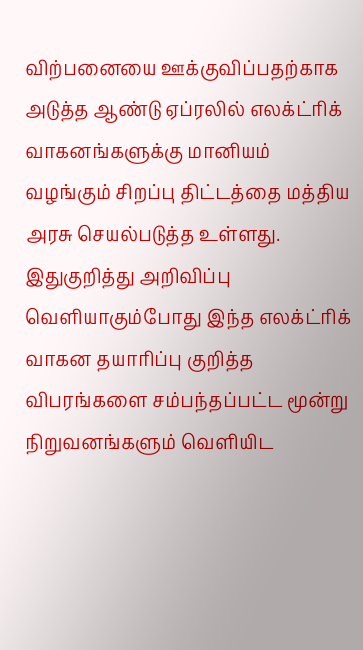விற்பனையை ஊக்குவிப்பதற்காக அடுத்த ஆண்டு ஏப்ரலில் எலக்ட்ரிக் வாகனங்களுக்கு மானியம் வழங்கும் சிறப்பு திட்டத்தை மத்திய அரசு செயல்படுத்த உள்ளது. இதுகுறித்து அறிவிப்பு வெளியாகும்போது இந்த எலக்ட்ரிக் வாகன தயாரிப்பு குறித்த விபரங்களை சம்பந்தப்பட்ட மூன்று நிறுவனங்களும் வெளியிட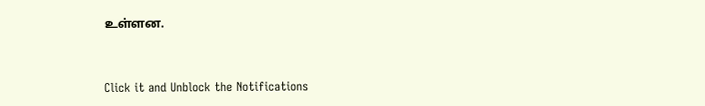உள்ளன.


Click it and Unblock the Notifications